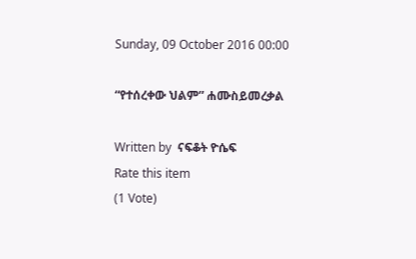Sunday, 09 October 2016 00:00

“የተሰረቀው ህልም” ሐሙስይመረቃል

Written by  ናፍቆት ዮሴፍ
Rate this item
(1 Vote)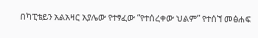በካፒቴይን አልአዛር አያሌው የተፃፈው “የተሰረቀው ህልም” የተሰኘ መፅሐፍ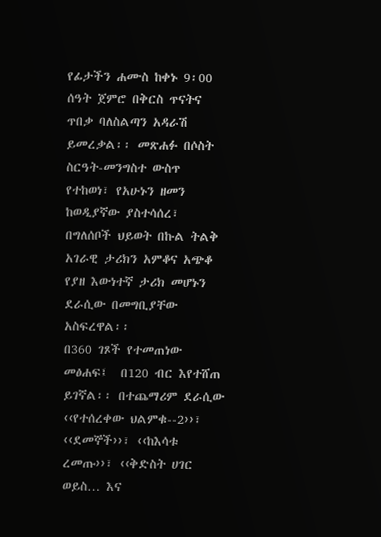የፊታችን ሐሙስ ከቀኑ 9፡00 ሰዓት ጀምሮ በቅርስ ጥናትና ጥበቃ ባለስልጣን አዳራሽ ይመረቃል፡፡ መጽሐፉ በሶስት ስርዓት-መንግስተ ውስጥ የተከወነ፣ የአሁኑን ዘመን ከወዲያኛው ያስተሳሰረ፣ በግለሰቦች ህይወት በኩል ትልቅ አገራዊ ታሪክን አምቆና አጭቆ የያዘ እውነተኛ ታሪክ መሆኑን ደራሲው በመግቢያቸው አስፍረዋል፡፡
በ360 ገጾች የተመጠነው መፅሐፍ፤  በ120 ብር እየተሸጠ ይገኛል፡፡ በተጨማሪም ደራሲው ‹‹የተሰረቀው ህልምቁ--2››፣ ‹‹ደመኞች››፣ ‹‹ከእሳቱ ረመጡ››፣ ‹‹ቅድስት ሀገር ወይስ… እና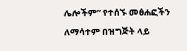ሌሎችም” የተሰኙ መፅሐፎችን ለማሳተም በዝግጅት ላይ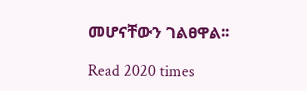መሆናቸውን ገልፀዋል፡፡

Read 2020 times